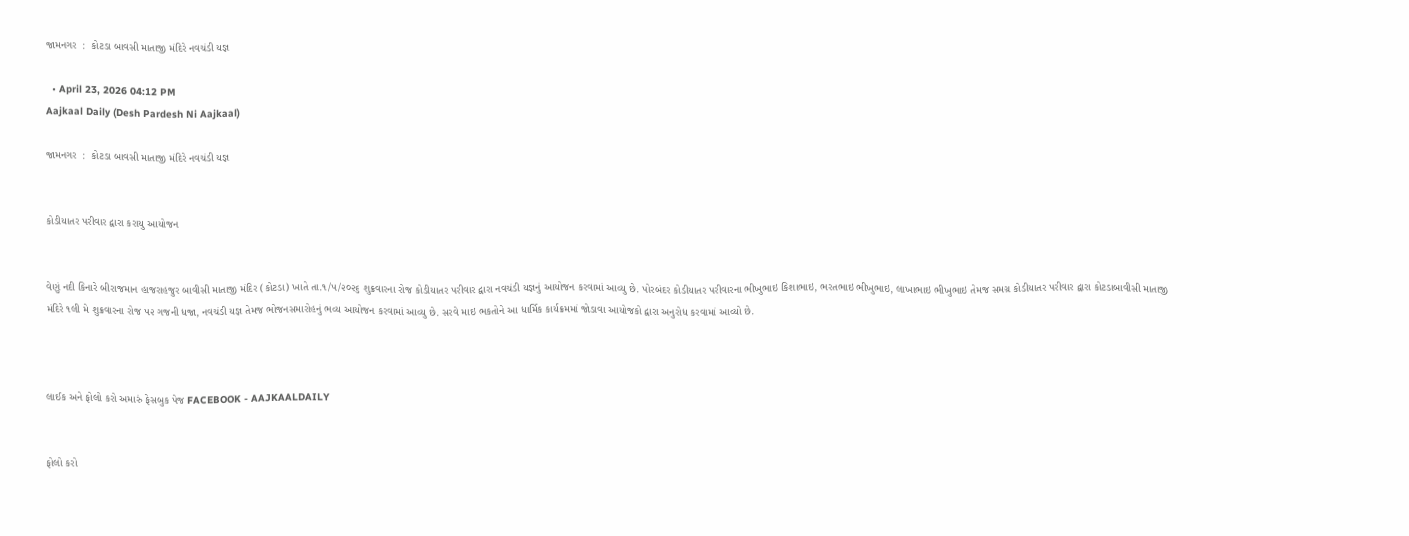જામનગર  :  કોટડા બાવસી માતાજી મંદિરે નવચંડી યજ્ઞ

  • April 23, 2026 04:12 PM
Aajkaal Daily (Desh Pardesh Ni Aajkaal)

જામનગર  :  કોટડા બાવસી માતાજી મંદિરે નવચંડી યજ્ઞ


કોડીયાતર પરીવાર દ્વારા કરાયુ આયોજન


વેણું નદી કિનારે બીરાજમાન હાજરાહજુર બાવીસી માતાજી મંદિર (કોટડા) ખાતે તા.૧/૫/૨૦૨૬ શુક્રવારના રોજ કોડીયાતર પરીવાર દ્વારા નવચંડી યજ્ઞનું આયોજન કરવામાં આવ્યુ છે. પોરબંદર કોડીયાતર પરીવારના ભીખુભાઇ કિશાભાઇ, ભરતભાઇ ભીખુભાઇ, લાખાભાઇ ભીખુભાઇ તેમજ સમગ્ર કોડીયાતર પરીવાર દ્વારા કોટડાબાવીસી માતાજી મંદિરે ૧લી મે શુક્રવારના રોજ ૫૨ ગજની ધજા, નવચંડી યજ્ઞ તેમજ ભોજનસમારોહનું ભવ્ય આયોજન કરવામાં આવ્યુ છે. સરવે માઇ ભકતોને આ ધાર્મિક કાર્યક્રમમાં જોડાવા આયોજકો દ્વારા અનુરોધ કરવામાં આવ્યો છે.



લાઈક અને ફોલો કરો અમારું ફેસબુક પેજ FACEBOOK - AAJKAALDAILY


ફોલો કરો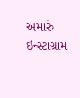અમારું ઇન્સ્ટાગ્રામ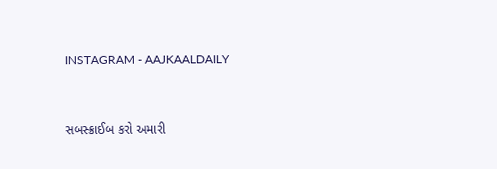INSTAGRAM - AAJKAALDAILY


સબસ્ક્રાઈબ કરો અમારી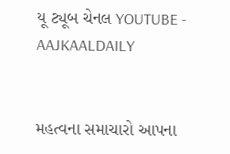યૂ ટ્યૂબ ચેનલ YOUTUBE - AAJKAALDAILY


મહત્વના સમાચારો આપના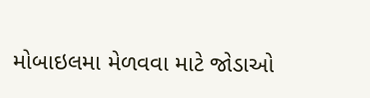મોબાઇલમા મેળવવા માટે જોડાઓ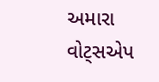અમારા વોટ્સએપ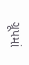ગ્રૂપમાં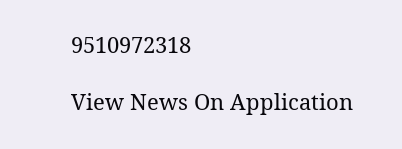9510972318

View News On Application